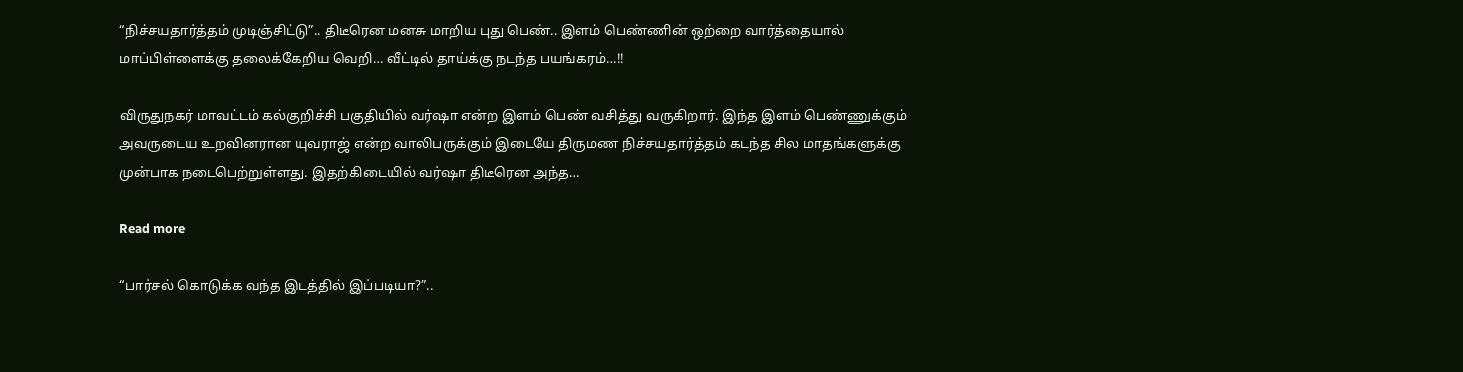“நிச்சயதார்த்தம் முடிஞ்சிட்டு”.. திடீரென மனசு மாறிய புது பெண்.. இளம் பெண்ணின் ஒற்றை வார்த்தையால் மாப்பிள்ளைக்கு தலைக்கேறிய வெறி… வீட்டில் தாய்க்கு நடந்த பயங்கரம்…!!

விருதுநகர் மாவட்டம் கல்குறிச்சி பகுதியில் வர்ஷா என்ற இளம் பெண் வசித்து வருகிறார். இந்த இளம் பெண்ணுக்கும் அவருடைய உறவினரான யுவராஜ் என்ற வாலிபருக்கும் இடையே திருமண நிச்சயதார்த்தம் கடந்த சில மாதங்களுக்கு முன்பாக நடைபெற்றுள்ளது. இதற்கிடையில் வர்ஷா திடீரென அந்த…

Read more

“பார்சல் கொடுக்க வந்த இடத்தில் இப்படியா?”..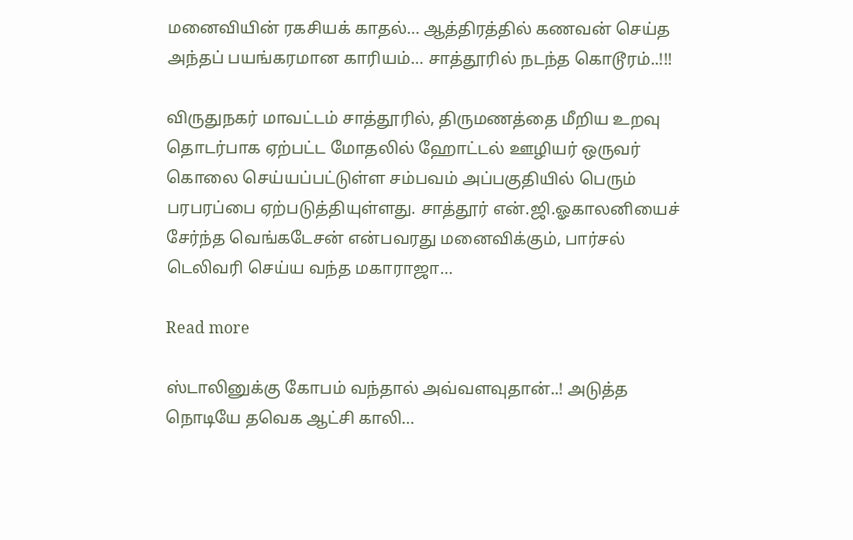மனைவியின் ரகசியக் காதல்… ஆத்திரத்தில் கணவன் செய்த அந்தப் பயங்கரமான காரியம்… சாத்தூரில் நடந்த கொடூரம்..!!!

விருதுநகர் மாவட்டம் சாத்தூரில், திருமணத்தை மீறிய உறவு தொடர்பாக ஏற்பட்ட மோதலில் ஹோட்டல் ஊழியர் ஒருவர் கொலை செய்யப்பட்டுள்ள சம்பவம் அப்பகுதியில் பெரும் பரபரப்பை ஏற்படுத்தியுள்ளது. சாத்தூர் என்.ஜி.ஓகாலனியைச் சேர்ந்த வெங்கடேசன் என்பவரது மனைவிக்கும், பார்சல் டெலிவரி செய்ய வந்த மகாராஜா…

Read more

ஸ்டாலினுக்கு கோபம் வந்தால் அவ்வளவுதான்..! அடுத்த நொடியே தவெக ஆட்சி காலி…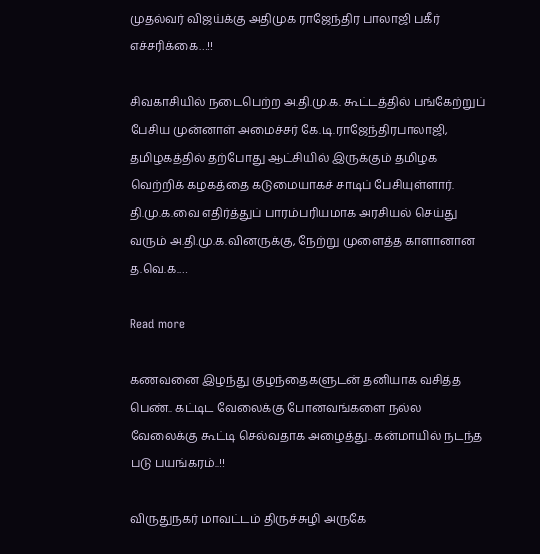முதல்வர் விஜய்க்கு அதிமுக ராஜேந்திர பாலாஜி பகீர் எச்சரிக்கை…!!

சிவகாசியில் நடைபெற்ற அ.தி.மு.க. கூட்டத்தில் பங்கேற்றுப் பேசிய முன்னாள் அமைச்சர் கே.டி.ராஜேந்திரபாலாஜி, தமிழகத்தில் தற்போது ஆட்சியில் இருக்கும் தமிழக வெற்றிக் கழகத்தை கடுமையாகச் சாடிப் பேசியுள்ளார். தி.மு.க.வை எதிர்த்துப் பாரம்பரியமாக அரசியல் செய்து வரும் அ.தி.மு.க.வினருக்கு, நேற்று முளைத்த காளானான த.வெ.க.…

Read more

கணவனை இழந்து குழந்தைகளுடன் தனியாக வசித்த பெண்.. கட்டிட வேலைக்கு போனவங்களை நல்ல வேலைக்கு கூட்டி செல்வதாக அழைத்து.. கன்மாயில் நடந்த படு பயங்கரம்..!!

விருதுநகர் மாவட்டம் திருச்சுழி அருகே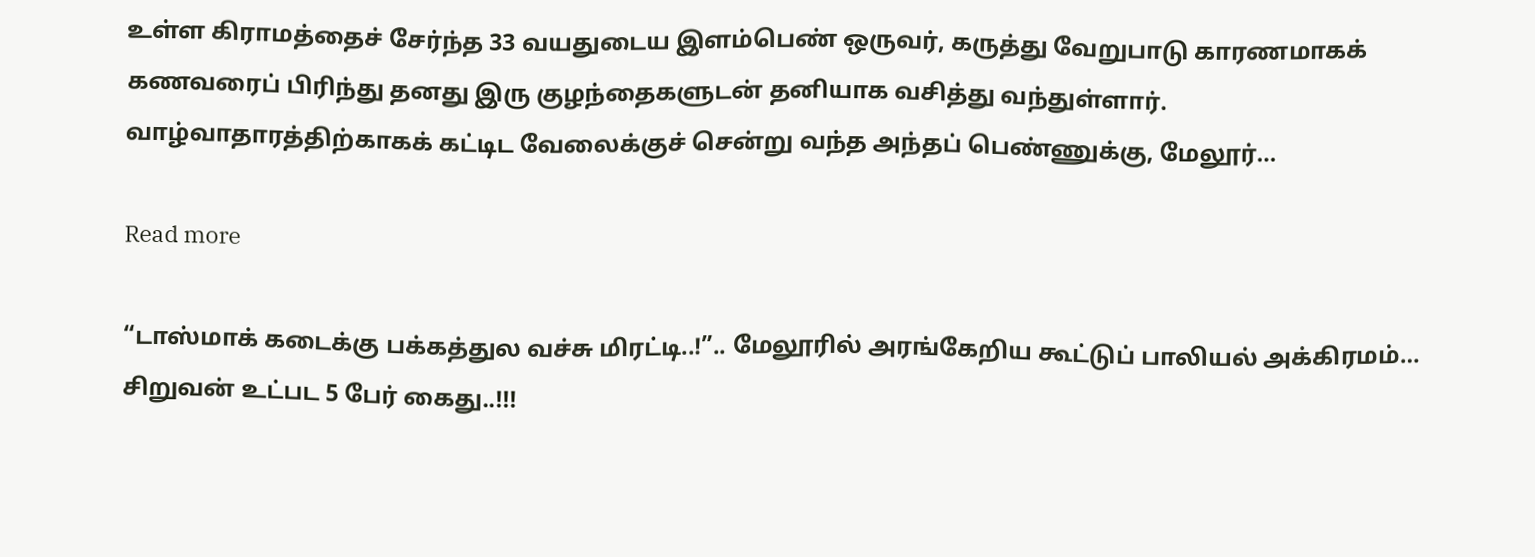உள்ள கிராமத்தைச் சேர்ந்த 33 வயதுடைய இளம்பெண் ஒருவர், கருத்து வேறுபாடு காரணமாகக் கணவரைப் பிரிந்து தனது இரு குழந்தைகளுடன் தனியாக வசித்து வந்துள்ளார். வாழ்வாதாரத்திற்காகக் கட்டிட வேலைக்குச் சென்று வந்த அந்தப் பெண்ணுக்கு, மேலூர்…

Read more

“டாஸ்மாக் கடைக்கு பக்கத்துல வச்சு மிரட்டி..!”.. மேலூரில் அரங்கேறிய கூட்டுப் பாலியல் அக்கிரமம்… சிறுவன் உட்பட 5 பேர் கைது..!!!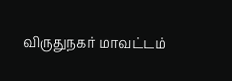விருதுநகர் மாவட்டம்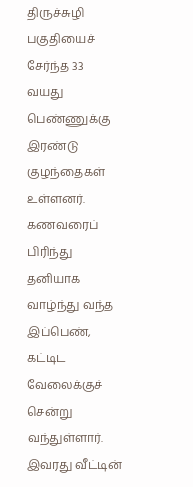திருச்சுழி பகுதியைச் சேர்ந்த 33 வயது பெண்ணுக்கு இரண்டு குழந்தைகள் உள்ளனர். கணவரைப் பிரிந்து தனியாக வாழ்ந்து வந்த இப்பெண், கட்டிட வேலைக்குச் சென்று வந்துள்ளார். இவரது வீட்டின்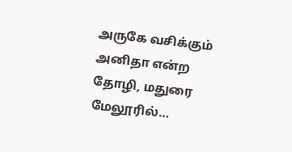அருகே வசிக்கும் அனிதா என்ற தோழி, மதுரை மேலூரில்…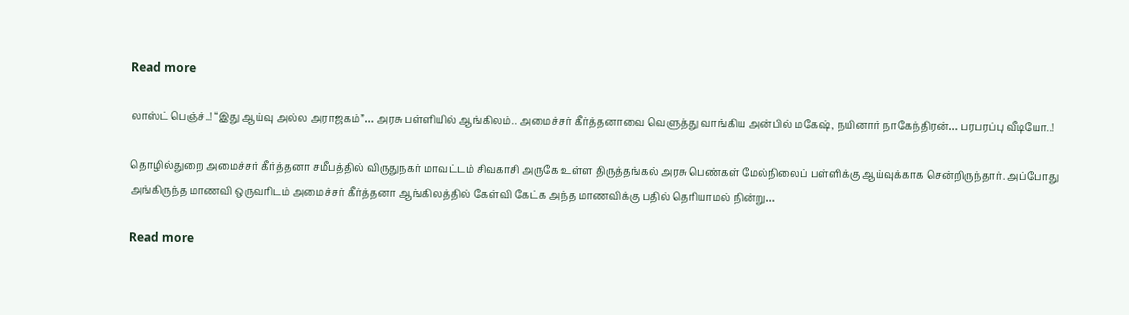Read more

லாஸ்ட் பெஞ்ச்..! “இது ஆய்வு அல்ல அராஜகம்”… அரசு பள்ளியில் ஆங்கிலம்.. அமைச்சர் கீர்த்தனாவை வெளுத்து வாங்கிய அன்பில் மகேஷ், நயினார் நாகேந்திரன்… பரபரப்பு வீடியோ..!

தொழில்துறை அமைச்சர் கீர்த்தனா சமீபத்தில் விருதுநகர் மாவட்டம் சிவகாசி அருகே உள்ள திருத்தங்கல் அரசு பெண்கள் மேல்நிலைப் பள்ளிக்கு ஆய்வுக்காக சென்றிருந்தார். அப்போது அங்கிருந்த மாணவி ஒருவரிடம் அமைச்சர் கீர்த்தனா ஆங்கிலத்தில் கேள்வி கேட்க அந்த மாணவிக்கு பதில் தெரியாமல் நின்று…

Read more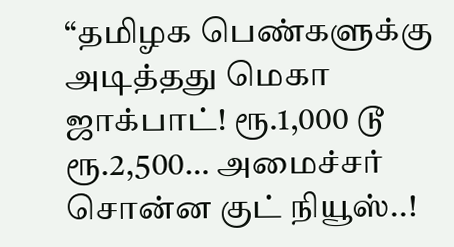“தமிழக பெண்களுக்கு அடித்தது மெகா ஜாக்பாட்! ரூ.1,000 டூ ரூ.2,500… அமைச்சர் சொன்ன குட் நியூஸ்..!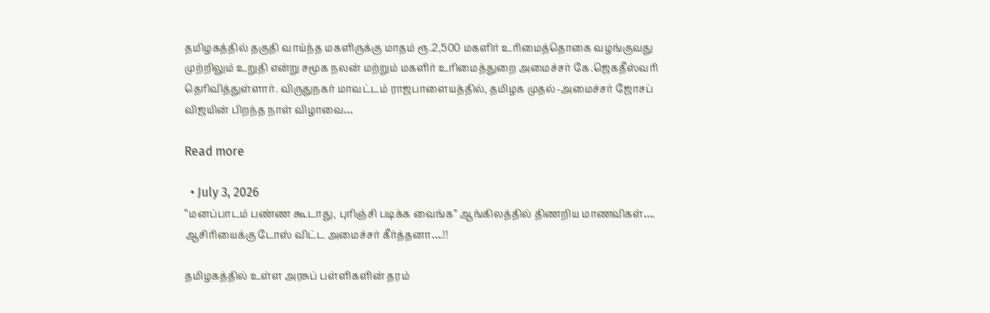தமிழகத்தில் தகுதி வாய்ந்த மகளிருக்கு மாதம் ரூ.2,500 மகளிர் உரிமைத்தொகை வழங்குவது முற்றிலும் உறுதி என்று சமூக நலன் மற்றும் மகளிர் உரிமைத்துறை அமைச்சர் கே.ஜெகதீஸ்வரி தெரிவித்துள்ளார். விருதுநகர் மாவட்டம் ராஜபாளையத்தில், தமிழக முதல்-அமைச்சர் ஜோசப் விஜயின் பிறந்த நாள் விழாவை…

Read more

  • July 3, 2026
“மனப்பாடம் பண்ண கூடாது, புரிஞ்சி படிக்க வைங்க” ஆங்கிலத்தில் திணறிய மாணவிகள்…. ஆசிரியைக்கு டோஸ் விட்ட அமைச்சர் கீர்த்தனா….!!

தமிழகத்தில் உள்ள அரசுப் பள்ளிகளின் தரம்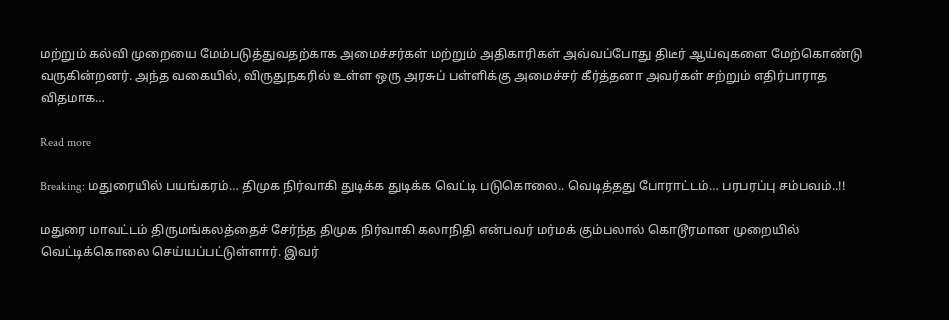மற்றும் கல்வி முறையை மேம்படுத்துவதற்காக அமைச்சர்கள் மற்றும் அதிகாரிகள் அவ்வப்போது திடீர் ஆய்வுகளை மேற்கொண்டு வருகின்றனர். அந்த வகையில், விருதுநகரில் உள்ள ஒரு அரசுப் பள்ளிக்கு அமைச்சர் கீர்த்தனா அவர்கள் சற்றும் எதிர்பாராத விதமாக…

Read more

Breaking: மதுரையில் பயங்கரம்… திமுக நிர்வாகி துடிக்க துடிக்க வெட்டி படுகொலை.. வெடித்தது போராட்டம்… பரபரப்பு சம்பவம்..!!

மதுரை மாவட்டம் திருமங்கலத்தைச் சேர்ந்த திமுக நிர்வாகி கலாநிதி என்பவர் மர்மக் கும்பலால் கொடூரமான முறையில் வெட்டிக்கொலை செய்யப்பட்டுள்ளார். இவர்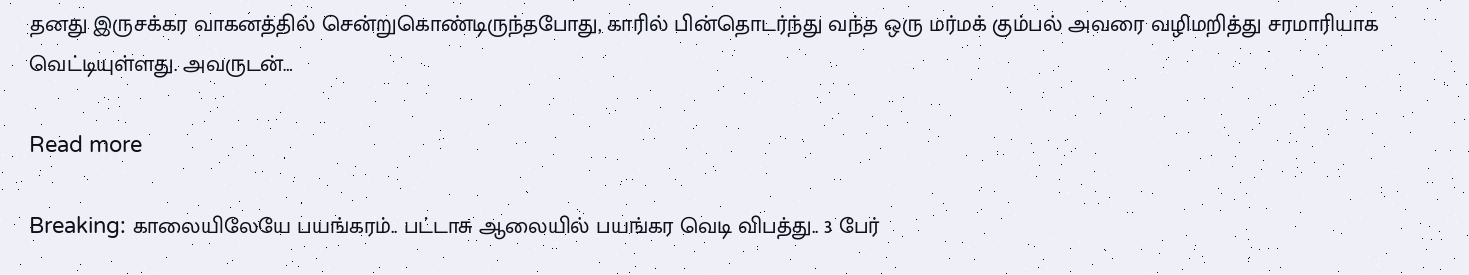தனது இருசக்கர வாகனத்தில் சென்றுகொண்டிருந்தபோது, காரில் பின்தொடர்ந்து வந்த ஒரு மர்மக் கும்பல் அவரை வழிமறித்து சரமாரியாக வெட்டியுள்ளது. அவருடன்…

Read more

Breaking: காலையிலேயே பயங்கரம்.. பட்டாசு ஆலையில் பயங்கர வெடி விபத்து.. 3 பேர்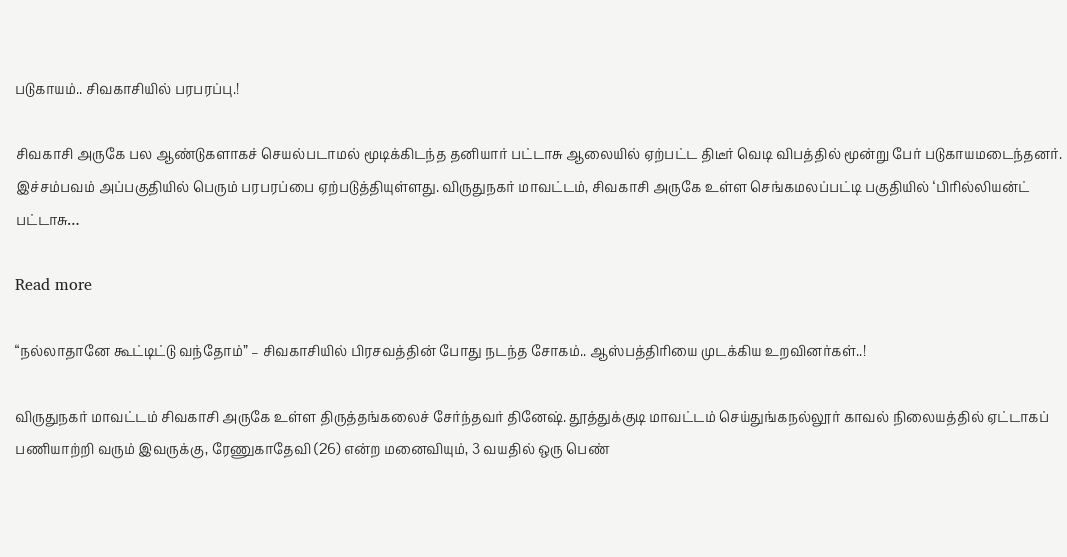படுகாயம்.. சிவகாசியில் பரபரப்பு.!

சிவகாசி அருகே பல ஆண்டுகளாகச் செயல்படாமல் மூடிக்கிடந்த தனியார் பட்டாசு ஆலையில் ஏற்பட்ட திடீர் வெடி விபத்தில் மூன்று பேர் படுகாயமடைந்தனர். இச்சம்பவம் அப்பகுதியில் பெரும் பரபரப்பை ஏற்படுத்தியுள்ளது. விருதுநகர் மாவட்டம், சிவகாசி அருகே உள்ள செங்கமலப்பட்டி பகுதியில் ‘பிரில்லியன்ட் பட்டாசு…

Read more

“நல்லாதானே கூட்டிட்டு வந்தோம்” – சிவகாசியில் பிரசவத்தின் போது நடந்த சோகம்.. ஆஸ்பத்திரியை முடக்கிய உறவினர்கள்..!

விருதுநகர் மாவட்டம் சிவகாசி அருகே உள்ள திருத்தங்கலைச் சேர்ந்தவர் தினேஷ். தூத்துக்குடி மாவட்டம் செய்துங்கநல்லூர் காவல் நிலையத்தில் ஏட்டாகப் பணியாற்றி வரும் இவருக்கு, ரேணுகாதேவி (26) என்ற மனைவியும், 3 வயதில் ஒரு பெண்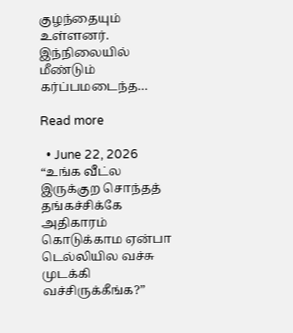குழந்தையும் உள்ளனர். இந்நிலையில் மீண்டும் கர்ப்பமடைந்த…

Read more

  • June 22, 2026
“உங்க வீட்ல இருக்குற சொந்தத் தங்கச்சிக்கே அதிகாரம் கொடுக்காம ஏன்பா டெல்லியில வச்சு முடக்கி வச்சிருக்கீங்க?”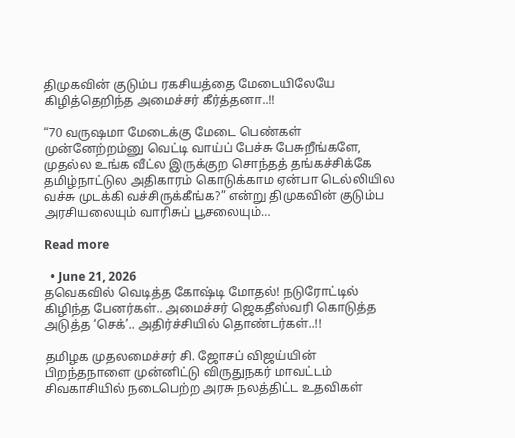திமுகவின் குடும்ப ரகசியத்தை மேடையிலேயே கிழித்தெறிந்த அமைச்சர் கீர்த்தனா..!!

“70 வருஷமா மேடைக்கு மேடை பெண்கள் முன்னேற்றம்னு வெட்டி வாய்ப் பேச்சு பேசுறீங்களே, முதல்ல உங்க வீட்ல இருக்குற சொந்தத் தங்கச்சிக்கே தமிழ்நாட்டுல அதிகாரம் கொடுக்காம ஏன்பா டெல்லியில வச்சு முடக்கி வச்சிருக்கீங்க?” என்று திமுகவின் குடும்ப அரசியலையும் வாரிசுப் பூசலையும்…

Read more

  • June 21, 2026
தவெகவில் வெடித்த கோஷ்டி மோதல்! நடுரோட்டில் கிழிந்த பேனர்கள்.. அமைச்சர் ஜெகதீஸ்வரி கொடுத்த அடுத்த ‘செக்’.. அதிர்ச்சியில் தொண்டர்கள்..!!

தமிழக முதலமைச்சர் சி. ஜோசப் விஜய்யின் பிறந்தநாளை முன்னிட்டு விருதுநகர் மாவட்டம் சிவகாசியில் நடைபெற்ற அரசு நலத்திட்ட உதவிகள்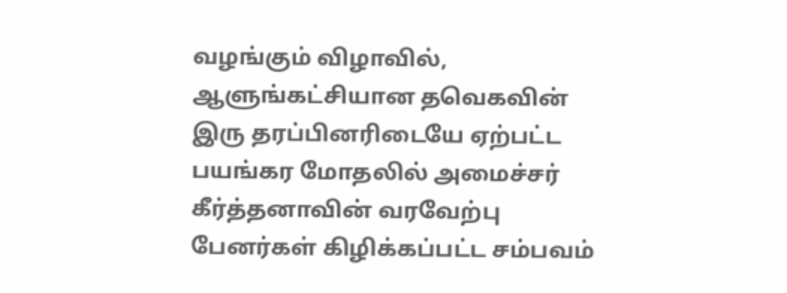வழங்கும் விழாவில், ஆளுங்கட்சியான தவெகவின் இரு தரப்பினரிடையே ஏற்பட்ட பயங்கர மோதலில் அமைச்சர் கீர்த்தனாவின் வரவேற்பு பேனர்கள் கிழிக்கப்பட்ட சம்பவம்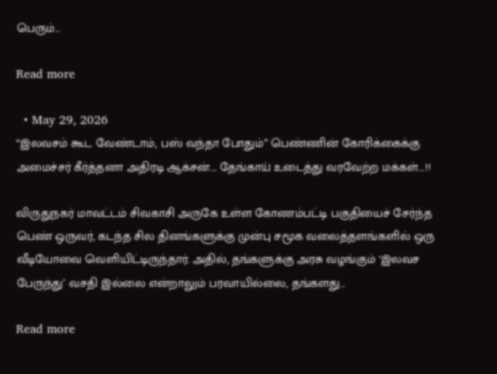பெரும்…

Read more

  • May 29, 2026
“இலவசம் கூட வேண்டாம், பஸ் வந்தா போதும்” பெண்ணின் கோரிக்கைக்கு அமைச்சர் கீர்த்தனா அதிரடி ஆக்சன்…. தேங்காய் உடைத்து வரவேற்ற மக்கள்….!!

விருதுநகர் மாவட்டம் சிவகாசி அருகே உள்ள கோணம்பட்டி பகுதியைச் சேர்ந்த பெண் ஒருவர், கடந்த சில தினங்களுக்கு முன்பு சமூக வலைத்தளங்களில் ஒரு வீடியோவை வெளியிட்டிருந்தார். அதில், தங்களுக்கு அரசு வழங்கும் ‘இலவச பேருந்து’ வசதி இல்லை என்றாலும் பரவாயில்லை, தங்களது…

Read more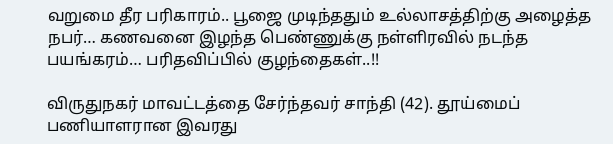வறுமை தீர பரிகாரம்.. பூஜை முடிந்ததும் உல்லாசத்திற்கு அழைத்த நபர்… கணவனை இழந்த பெண்ணுக்கு நள்ளிரவில் நடந்த பயங்கரம்… பரிதவிப்பில் குழந்தைகள்..!!

விருதுநகர் மாவட்டத்தை சேர்ந்தவர் சாந்தி (42). தூய்மைப் பணியாளரான இவரது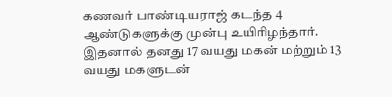கணவர் பாண்டியராஜ் கடந்த 4 ஆண்டுகளுக்கு முன்பு உயிரிழந்தார். இதனால் தனது 17 வயது மகன் மற்றும் 13 வயது மகளுடன்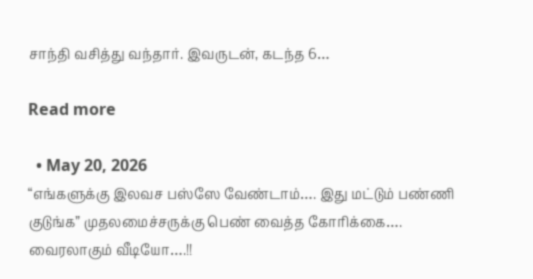சாந்தி வசித்து வந்தார். இவருடன், கடந்த 6…

Read more

  • May 20, 2026
“எங்களுக்கு இலவச பஸ்ஸே வேண்டாம்…. இது மட்டும் பண்ணி குடுங்க” முதலமைச்சருக்கு பெண் வைத்த கோரிக்கை…. வைரலாகும் வீடியோ….!!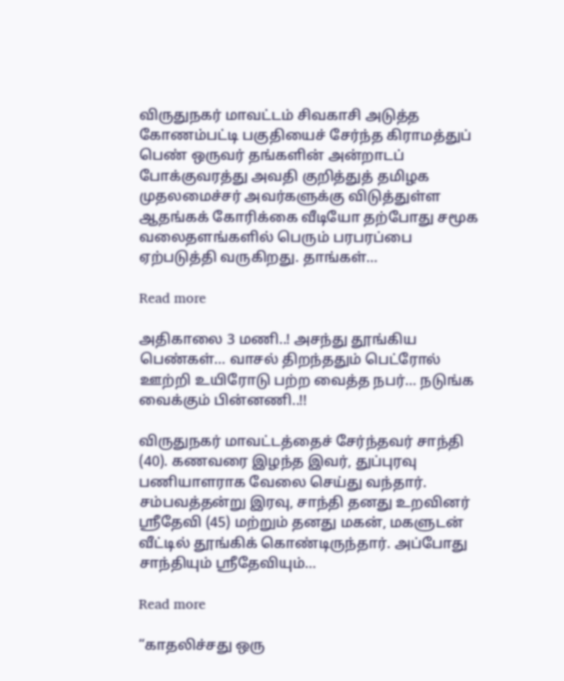விருதுநகர் மாவட்டம் சிவகாசி அடுத்த கோணம்பட்டி பகுதியைச் சேர்ந்த கிராமத்துப் பெண் ஒருவர் தங்களின் அன்றாடப் போக்குவரத்து அவதி குறித்துத் தமிழக முதலமைச்சர் அவர்களுக்கு விடுத்துள்ள ஆதங்கக் கோரிக்கை வீடியோ தற்போது சமூக வலைதளங்களில் பெரும் பரபரப்பை ஏற்படுத்தி வருகிறது. தாங்கள்…

Read more

அதிகாலை 3 மணி..! அசந்து தூங்கிய பெண்கள்… வாசல் திறந்ததும் பெட்ரோல் ஊற்றி உயிரோடு பற்ற வைத்த நபர்… நடுங்க வைக்கும் பின்னணி..!!

விருதுநகர் மாவட்டத்தைச் சேர்ந்தவர் சாந்தி (40). கணவரை இழந்த இவர், துப்புரவு பணியாளராக வேலை செய்து வந்தார். சம்பவத்தன்று இரவு, சாந்தி தனது உறவினர் ஸ்ரீதேவி (45) மற்றும் தனது மகன், மகளுடன் வீட்டில் தூங்கிக் கொண்டிருந்தார். அப்போது சாந்தியும் ஸ்ரீதேவியும்…

Read more

“காதலிச்சது ஒரு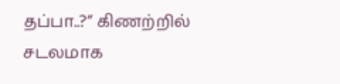தப்பா..?” கிணற்றில் சடலமாக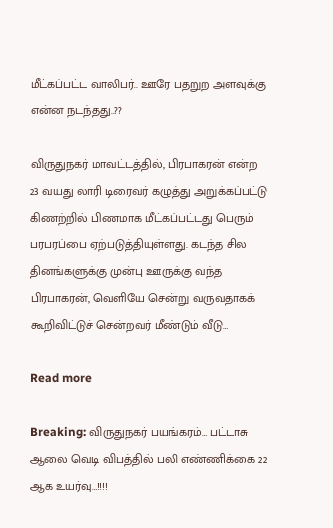மீட்கப்பட்ட வாலிபர்.. ஊரே பதறுற அளவுக்கு என்ன நடந்தது..??

விருதுநகர் மாவட்டத்தில், பிரபாகரன் என்ற 23 வயது லாரி டிரைவர் கழுத்து அறுக்கப்பட்டு கிணற்றில் பிணமாக மீட்கப்பட்டது பெரும் பரபரப்பை ஏற்படுத்தியுள்ளது. கடந்த சில தினங்களுக்கு முன்பு ஊருக்கு வந்த பிரபாகரன், வெளியே சென்று வருவதாகக் கூறிவிட்டுச் சென்றவர் மீண்டும் வீடு…

Read more

Breaking: விருதுநகர் பயங்கரம்… பட்டாசு ஆலை வெடி விபத்தில் பலி எண்ணிக்கை 22 ஆக உயர்வு…!!!!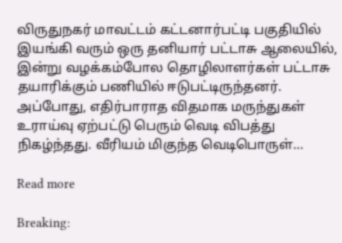விருதுநகர் மாவட்டம் கட்டனார்பட்டி பகுதியில் இயங்கி வரும் ஒரு தனியார் பட்டாசு ஆலையில், இன்று வழக்கம்போல தொழிலாளர்கள் பட்டாசு தயாரிக்கும் பணியில் ஈடுபட்டிருந்தனர். அப்போது, எதிர்பாராத விதமாக மருந்துகள் உராய்வு ஏற்பட்டு பெரும் வெடி விபத்து நிகழ்ந்தது. வீரியம் மிகுந்த வெடிபொருள்…

Read more

Breaking: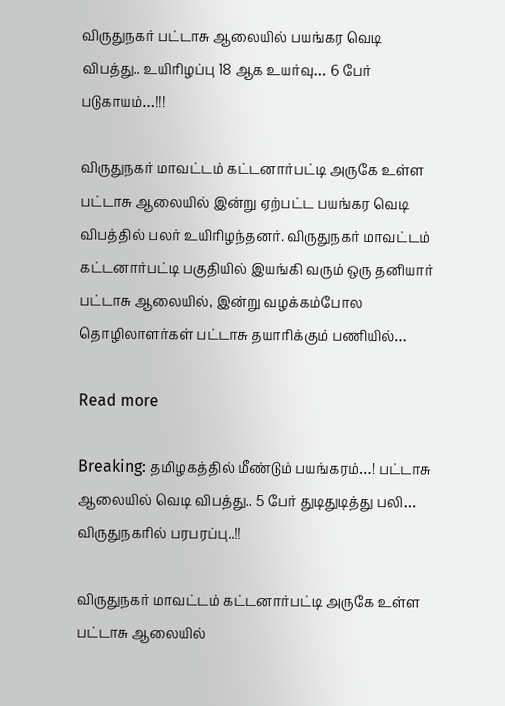விருதுநகர் பட்டாசு ஆலையில் பயங்கர வெடி விபத்து.. உயிரிழப்பு 18 ஆக உயர்வு… 6 பேர் படுகாயம்…!!!

விருதுநகர் மாவட்டம் கட்டனார்பட்டி அருகே உள்ள பட்டாசு ஆலையில் இன்று ஏற்பட்ட பயங்கர வெடி விபத்தில் பலர் உயிரிழந்தனர். விருதுநகர் மாவட்டம் கட்டனார்பட்டி பகுதியில் இயங்கி வரும் ஒரு தனியார் பட்டாசு ஆலையில், இன்று வழக்கம்போல தொழிலாளர்கள் பட்டாசு தயாரிக்கும் பணியில்…

Read more

Breaking: தமிழகத்தில் மீண்டும் பயங்கரம்…! பட்டாசு ஆலையில் வெடி விபத்து.. 5 பேர் துடிதுடித்து பலி… விருதுநகரில் பரபரப்பு..!!

விருதுநகர் மாவட்டம் கட்டனார்பட்டி அருகே உள்ள பட்டாசு ஆலையில்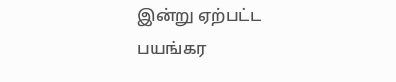இன்று ஏற்பட்ட பயங்கர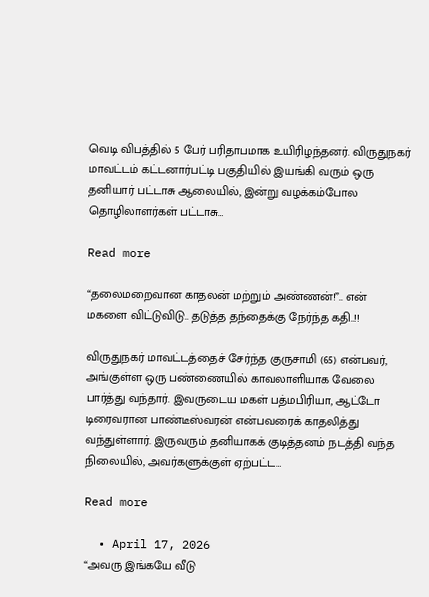வெடி விபத்தில் 5 பேர் பரிதாபமாக உயிரிழந்தனர். விருதுநகர் மாவட்டம் கட்டனார்பட்டி பகுதியில் இயங்கி வரும் ஒரு தனியார் பட்டாசு ஆலையில், இன்று வழக்கம்போல தொழிலாளர்கள் பட்டாசு…

Read more

“தலைமறைவான காதலன் மற்றும் அண்ணன்!”.. என் மகளை விட்டுவிடு.. தடுத்த தந்தைக்கு நேர்ந்த கதி..!!

விருதுநகர் மாவட்டத்தைச் சேர்ந்த குருசாமி (65) என்பவர், அங்குள்ள ஒரு பண்ணையில் காவலாளியாக வேலை பார்த்து வந்தார். இவருடைய மகள் பத்மபிரியா, ஆட்டோ டிரைவரான பாண்டீஸ்வரன் என்பவரைக் காதலித்து வந்துள்ளார். இருவரும் தனியாகக் குடித்தனம் நடத்தி வந்த நிலையில், அவர்களுக்குள் ஏற்பட்ட…

Read more

  • April 17, 2026
“அவரு இங்கயே வீடு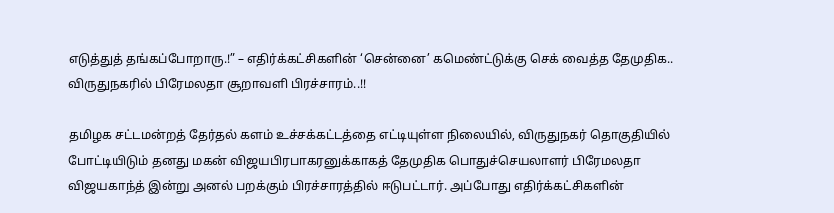எடுத்துத் தங்கப்போறாரு.!” – எதிர்க்கட்சிகளின் ‘சென்னை’ கமெண்ட்டுக்கு செக் வைத்த தேமுதிக.. விருதுநகரில் பிரேமலதா சூறாவளி பிரச்சாரம்..!!

தமிழக சட்டமன்றத் தேர்தல் களம் உச்சக்கட்டத்தை எட்டியுள்ள நிலையில், விருதுநகர் தொகுதியில் போட்டியிடும் தனது மகன் விஜயபிரபாகரனுக்காகத் தேமுதிக பொதுச்செயலாளர் பிரேமலதா விஜயகாந்த் இன்று அனல் பறக்கும் பிரச்சாரத்தில் ஈடுபட்டார். அப்போது எதிர்க்கட்சிகளின்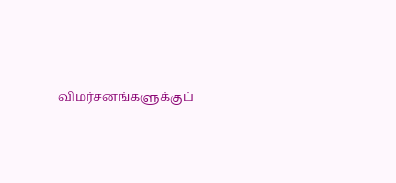விமர்சனங்களுக்குப்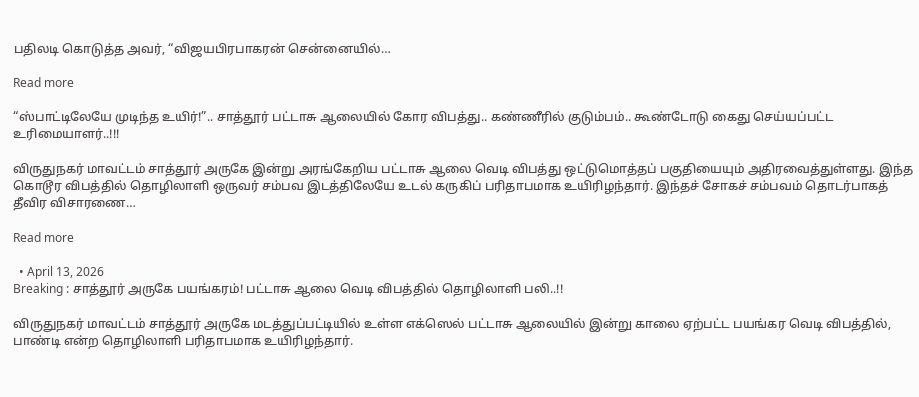பதிலடி கொடுத்த அவர், “விஜயபிரபாகரன் சென்னையில்…

Read more

“ஸ்பாட்டிலேயே முடிந்த உயிர்!”.. சாத்தூர் பட்டாசு ஆலையில் கோர விபத்து.. கண்ணீரில் குடும்பம்.. கூண்டோடு கைது செய்யப்பட்ட உரிமையாளர்..!!!

விருதுநகர் மாவட்டம் சாத்தூர் அருகே இன்று அரங்கேறிய பட்டாசு ஆலை வெடி விபத்து ஒட்டுமொத்தப் பகுதியையும் அதிரவைத்துள்ளது. இந்த கொடூர விபத்தில் தொழிலாளி ஒருவர் சம்பவ இடத்திலேயே உடல் கருகிப் பரிதாபமாக உயிரிழந்தார். இந்தச் சோகச் சம்பவம் தொடர்பாகத் தீவிர விசாரணை…

Read more

  • April 13, 2026
Breaking : சாத்தூர் அருகே பயங்கரம்! பட்டாசு ஆலை வெடி விபத்தில் தொழிலாளி பலி..!!

விருதுநகர் மாவட்டம் சாத்தூர் அருகே மடத்துப்பட்டியில் உள்ள எக்ஸெல் பட்டாசு ஆலையில் இன்று காலை ஏற்பட்ட பயங்கர வெடி விபத்தில், பாண்டி என்ற தொழிலாளி பரிதாபமாக உயிரிழந்தார்.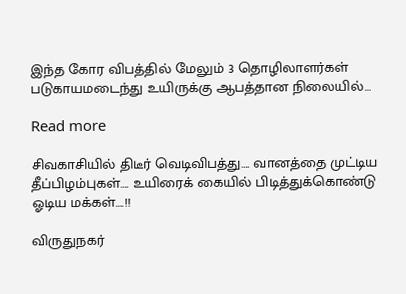இந்த கோர விபத்தில் மேலும் 3 தொழிலாளர்கள் படுகாயமடைந்து உயிருக்கு ஆபத்தான நிலையில்…

Read more

சிவகாசியில் திடீர் வெடிவிபத்து…. வானத்தை முட்டிய தீப்பிழம்புகள்…. உயிரைக் கையில் பிடித்துக்கொண்டு ஓடிய மக்கள்….!!

விருதுநகர்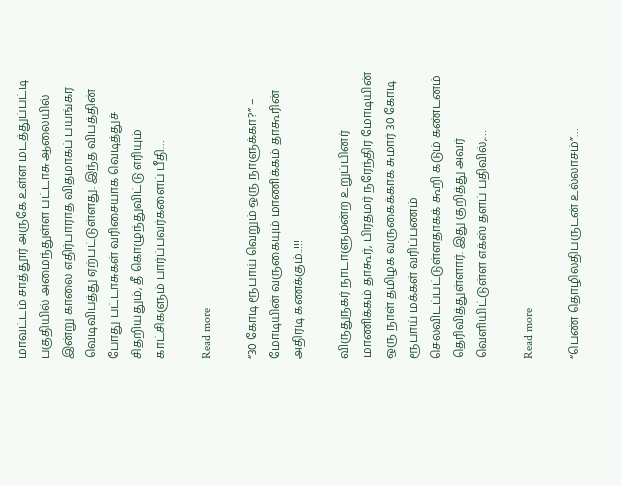மாவட்டம் சாத்தூர் அருகே உள்ள மடத்துப்பட்டி பகுதியில் அமைந்துள்ள பட்டாசு ஆலையில் இன்று காலை எதிர்பாராத விதமாகப் பயங்கர வெடிவிபத்து ஏற்பட்டுள்ளது. இந்த விபத்தின் போது பட்டாசுகள் வரிசையாக வெடித்துச் சிதறியதும், தீ கொழுந்துவிட்டு எரியும் காட்சிகளும் பார்ப்பவர்களைப் பீதி…

Read more

“30 கோடி ரூபாய் வெறும் ஒரு நாளுக்கா?” – மோடியின் வருகையும் மாணிக்கம் தாகூரின் அதிரடி கணக்கும்..!!!

விருதுநகர் நாடாளுமன்ற உறுப்பினர் மாணிக்கம் தாகூர், பிரதமர் நரேந்திர மோடியின் ஒரு நாள் தமிழக வருகைக்காக சுமார் 30 கோடி ரூபாய் மக்கள் வரிப்பணம் செலவிடப்பட்டுள்ளதாகக் கூறி கடும் கண்டனம் தெரிவித்துள்ளார். இது குறித்து அவர் வெளியிட்டுள்ள எக்ஸ் தளப் பதிவில்,…

Read more

“பெண் தொழிலதிபருடன் உல்லாசம்”…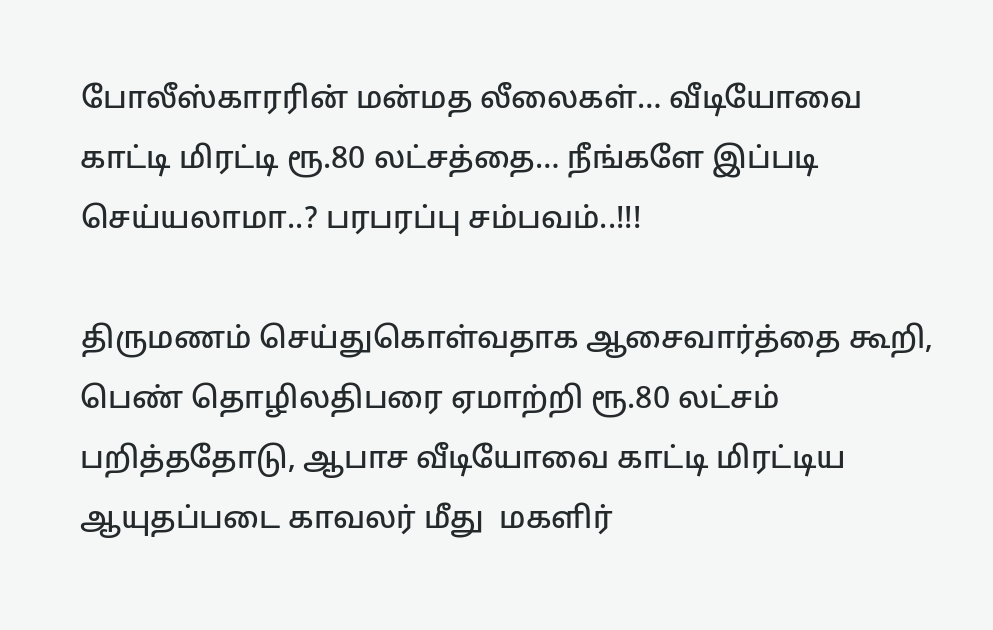போலீஸ்காரரின் மன்மத லீலைகள்… வீடியோவை காட்டி மிரட்டி ‌ரூ.80 லட்சத்தை… நீங்களே இப்படி செய்யலாமா..? பரபரப்பு சம்பவம்..!!!

திருமணம் செய்துகொள்வதாக ஆசைவார்த்தை கூறி, பெண் தொழிலதிபரை ஏமாற்றி ரூ.80 லட்சம் பறித்ததோடு, ஆபாச வீடியோவை காட்டி மிரட்டிய ஆயுதப்படை காவலர் மீது  மகளிர்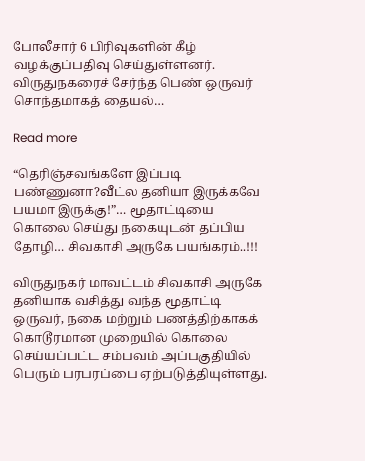போலீசார் 6 பிரிவுகளின் கீழ் வழக்குப்பதிவு செய்துள்ளனர். விருதுநகரைச் சேர்ந்த பெண் ஒருவர் சொந்தமாகத் தையல்…

Read more

“தெரிஞ்சவங்களே இப்படி பண்ணுனா?வீட்ல தனியா இருக்கவே பயமா இருக்கு!”… மூதாட்டியை கொலை செய்து நகையுடன் தப்பிய தோழி… சிவகாசி அருகே பயங்கரம்..!!!

விருதுநகர் மாவட்டம் சிவகாசி அருகே தனியாக வசித்து வந்த மூதாட்டி ஒருவர், நகை மற்றும் பணத்திற்காகக் கொடூரமான முறையில் கொலை செய்யப்பட்ட சம்பவம் அப்பகுதியில் பெரும் பரபரப்பை ஏற்படுத்தியுள்ளது.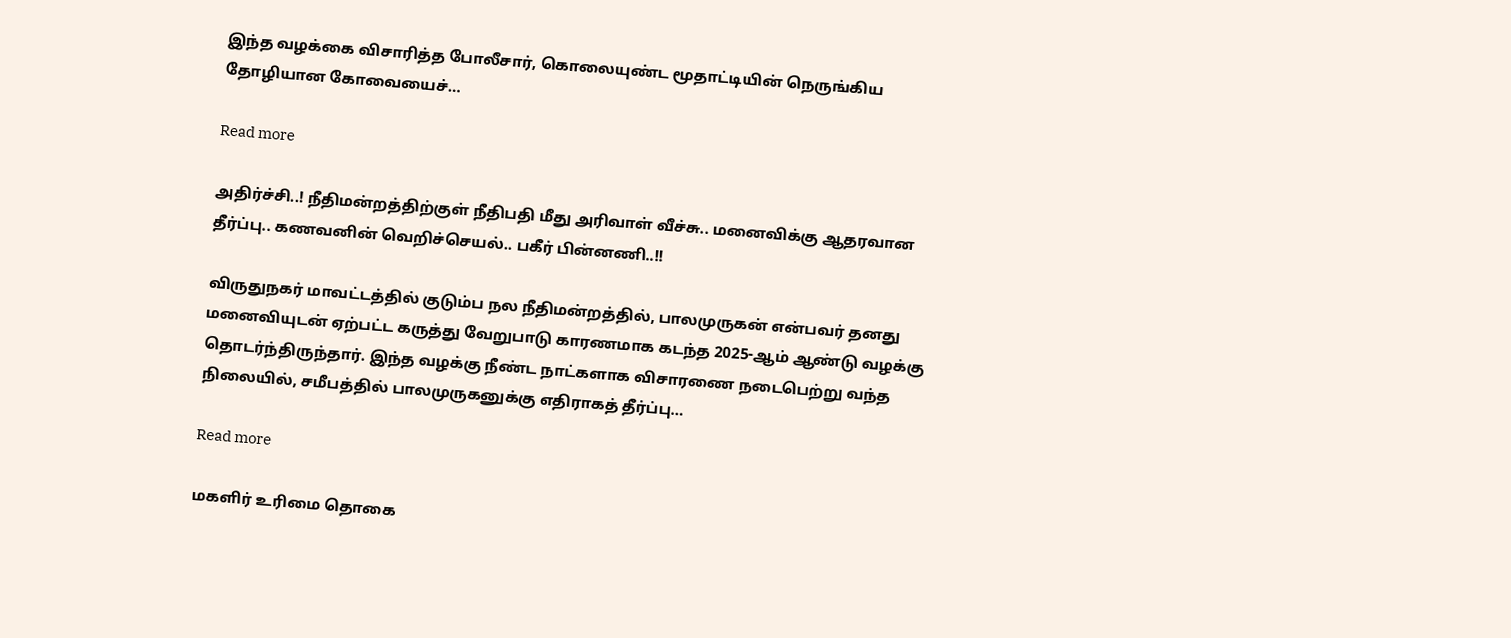இந்த வழக்கை விசாரித்த போலீசார், கொலையுண்ட மூதாட்டியின் நெருங்கிய தோழியான கோவையைச்…

Read more

அதிர்ச்சி..! நீதிமன்றத்திற்குள் நீதிபதி மீது அரிவாள் வீச்சு.. மனைவிக்கு ஆதரவான தீர்ப்பு.. கணவனின் வெறிச்செயல்.. பகீர் பின்னணி..!!

விருதுநகர் மாவட்டத்தில் குடும்ப நல நீதிமன்றத்தில், பாலமுருகன் என்பவர் தனது மனைவியுடன் ஏற்பட்ட கருத்து வேறுபாடு காரணமாக கடந்த 2025-ஆம் ஆண்டு வழக்கு தொடர்ந்திருந்தார். இந்த வழக்கு நீண்ட நாட்களாக விசாரணை நடைபெற்று வந்த நிலையில், சமீபத்தில் பாலமுருகனுக்கு எதிராகத் தீர்ப்பு…

Read more

மகளிர் உரிமை தொகை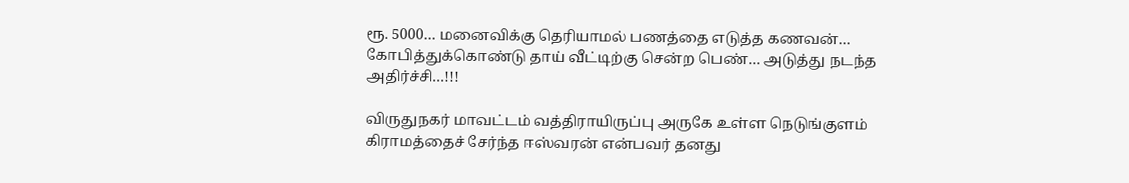ரூ. 5000… மனைவிக்கு தெரியாமல் பணத்தை எடுத்த கணவன்… கோபித்துக்கொண்டு தாய் வீட்டிற்கு சென்ற பெண்… அடுத்து நடந்த அதிர்ச்சி…!!!

விருதுநகர் மாவட்டம் வத்திராயிருப்பு அருகே உள்ள நெடுங்குளம் கிராமத்தைச் சேர்ந்த ஈஸ்வரன் என்பவர் தனது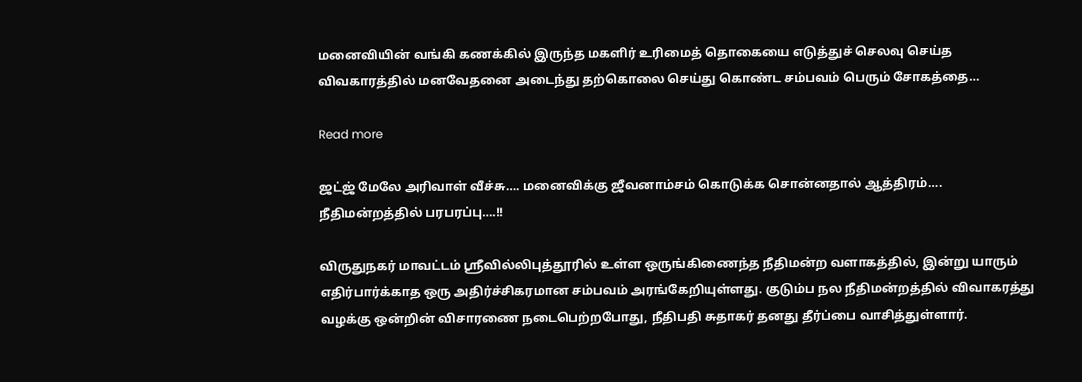மனைவியின் வங்கி கணக்கில் இருந்த மகளிர் உரிமைத் தொகையை எடுத்துச் செலவு செய்த விவகாரத்தில் மனவேதனை அடைந்து தற்கொலை செய்து கொண்ட சம்பவம் பெரும் சோகத்தை…

Read more

ஜட்ஜ் மேலே அரிவாள் வீச்சு…. மனைவிக்கு ஜீவனாம்சம் கொடுக்க சொன்னதால் ஆத்திரம்…. நீதிமன்றத்தில் பரபரப்பு….!!

விருதுநகர் மாவட்டம் ஸ்ரீவில்லிபுத்தூரில் உள்ள ஒருங்கிணைந்த நீதிமன்ற வளாகத்தில், இன்று யாரும் எதிர்பார்க்காத ஒரு அதிர்ச்சிகரமான சம்பவம் அரங்கேறியுள்ளது. குடும்ப நல நீதிமன்றத்தில் விவாகரத்து வழக்கு ஒன்றின் விசாரணை நடைபெற்றபோது, நீதிபதி சுதாகர் தனது தீர்ப்பை வாசித்துள்ளார்.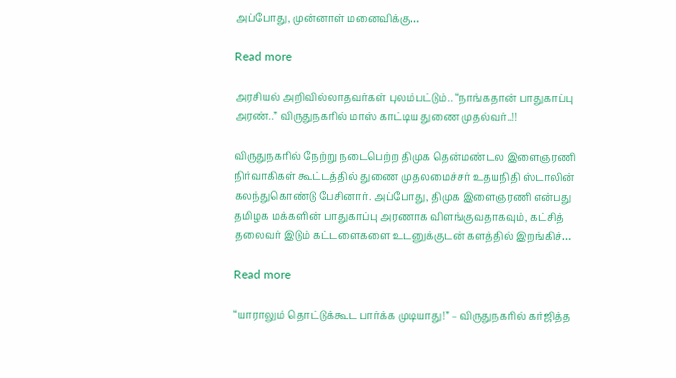அப்போது, முன்னாள் மனைவிக்கு…

Read more

அரசியல் அறிவில்லாதவர்கள் புலம்பட்டும்.. “நாங்கதான் பாதுகாப்பு அரண்..” விருதுநகரில் மாஸ் காட்டிய துணை முதல்வர்..!!

விருதுநகரில் நேற்று நடைபெற்ற திமுக தென்மண்டல இளைஞரணி நிர்வாகிகள் கூட்டத்தில் துணை முதலமைச்சர் உதயநிதி ஸ்டாலின் கலந்துகொண்டு பேசினார். அப்போது, திமுக இளைஞரணி என்பது தமிழக மக்களின் பாதுகாப்பு அரணாக விளங்குவதாகவும், கட்சித் தலைவர் இடும் கட்டளைகளை உடனுக்குடன் களத்தில் இறங்கிச்…

Read more

“யாராலும் தொட்டுக்கூட பார்க்க முடியாது!” – விருதுநகரில் கர்ஜித்த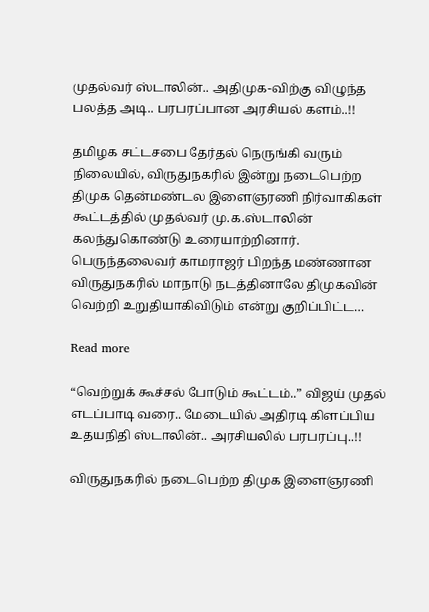முதல்வர் ஸ்டாலின்.. அதிமுக-விற்கு விழுந்த பலத்த அடி.. பரபரப்பான அரசியல் களம்..!!

தமிழக சட்டசபை தேர்தல் நெருங்கி வரும் நிலையில், விருதுநகரில் இன்று நடைபெற்ற திமுக தென்மண்டல இளைஞரணி நிர்வாகிகள் கூட்டத்தில் முதல்வர் மு.க.ஸ்டாலின் கலந்துகொண்டு உரையாற்றினார். பெருந்தலைவர் காமராஜர் பிறந்த மண்ணான விருதுநகரில் மாநாடு நடத்தினாலே திமுகவின் வெற்றி உறுதியாகிவிடும் என்று குறிப்பிட்ட…

Read more

“வெற்றுக் கூச்சல் போடும் கூட்டம்..” விஜய் முதல் எடப்பாடி வரை.. மேடையில் அதிரடி கிளப்பிய உதயநிதி ஸ்டாலின்.. அரசியலில் பரபரப்பு..!!

விருதுநகரில் நடைபெற்ற திமுக இளைஞரணி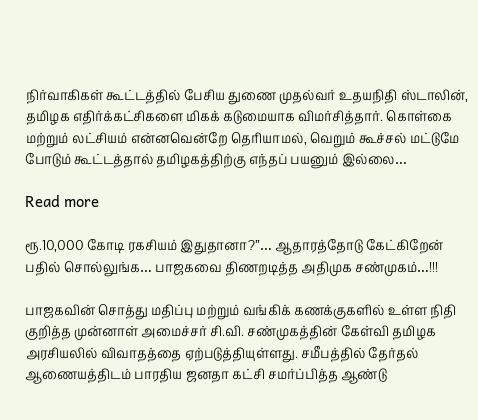நிர்வாகிகள் கூட்டத்தில் பேசிய துணை முதல்வர் உதயநிதி ஸ்டாலின், தமிழக எதிர்க்கட்சிகளை மிகக் கடுமையாக விமர்சித்தார். கொள்கை மற்றும் லட்சியம் என்னவென்றே தெரியாமல், வெறும் கூச்சல் மட்டுமே போடும் கூட்டத்தால் தமிழகத்திற்கு எந்தப் பயனும் இல்லை…

Read more

ரூ.10,000 கோடி ரகசியம் இதுதானா?”… ஆதாரத்தோடு கேட்கிறேன் பதில் சொல்லுங்க… பாஜகவை திணறடித்த அதிமுக சண்முகம்…!!!

பாஜகவின் சொத்து மதிப்பு மற்றும் வங்கிக் கணக்குகளில் உள்ள நிதி குறித்த முன்னாள் அமைச்சர் சி.வி. சண்முகத்தின் கேள்வி தமிழக அரசியலில் விவாதத்தை ஏற்படுத்தியுள்ளது. சமீபத்தில் தேர்தல் ஆணையத்திடம் பாரதிய ஜனதா கட்சி சமர்ப்பித்த ஆண்டு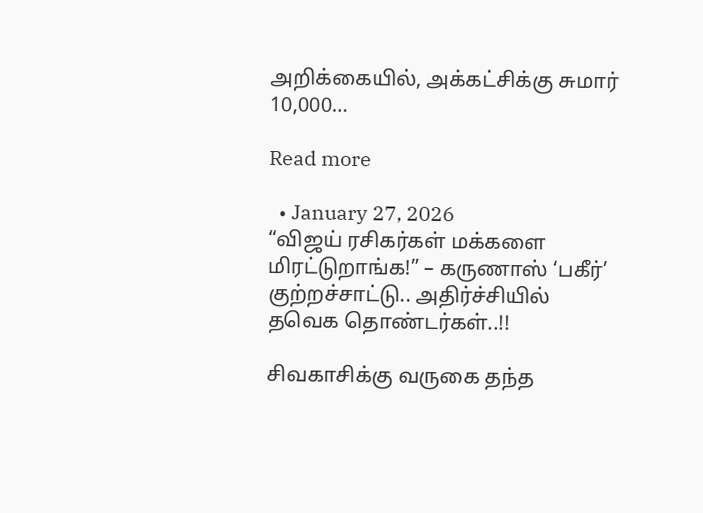அறிக்கையில், அக்கட்சிக்கு சுமார் 10,000…

Read more

  • January 27, 2026
“விஜய் ரசிகர்கள் மக்களை மிரட்டுறாங்க!” – கருணாஸ் ‘பகீர்’ குற்றச்சாட்டு.. அதிர்ச்சியில் தவெக தொண்டர்கள்..!!

சிவகாசிக்கு வருகை தந்த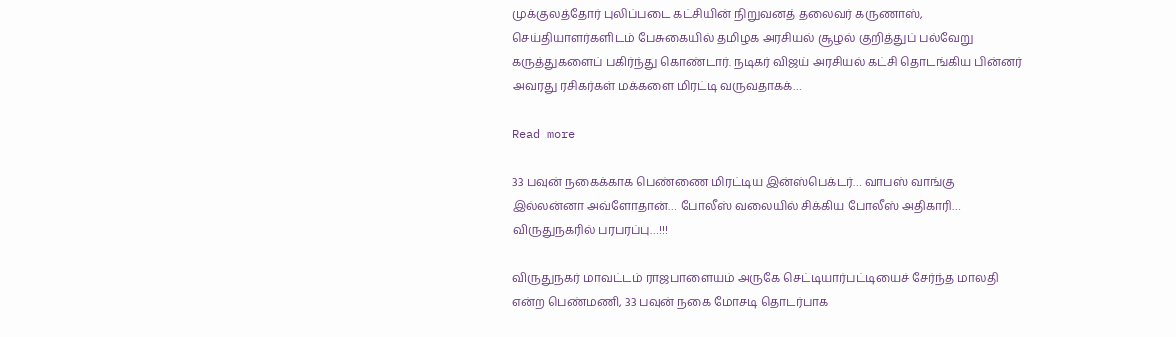முக்குலத்தோர் புலிப்படை கட்சியின் நிறுவனத் தலைவர் கருணாஸ், செய்தியாளர்களிடம் பேசுகையில் தமிழக அரசியல் சூழல் குறித்துப் பல்வேறு கருத்துகளைப் பகிர்ந்து கொண்டார். நடிகர் விஜய் அரசியல் கட்சி தொடங்கிய பின்னர் அவரது ரசிகர்கள் மக்களை மிரட்டி வருவதாகக்…

Read more

33 பவுன் நகைக்காக பெண்ணை மிரட்டிய இன்ஸ்பெக்டர்… வாபஸ் வாங்கு இல்லன்னா அவ்ளோதான்… போலீஸ் வலையில் சிக்கிய போலீஸ் அதிகாரி… விருதுநகரில் பரபரப்பு…!!!

விருதுநகர் மாவட்டம் ராஜபாளையம் அருகே செட்டியார்பட்டியைச் சேர்ந்த மாலதி என்ற பெண்மணி, 33 பவுன் நகை மோசடி தொடர்பாக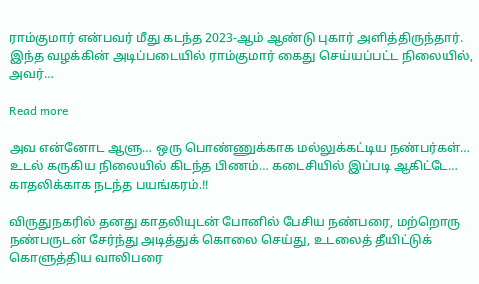ராம்குமார் என்பவர் மீது கடந்த 2023-ஆம் ஆண்டு புகார் அளித்திருந்தார். இந்த வழக்கின் அடிப்படையில் ராம்குமார் கைது செய்யப்பட்ட நிலையில், அவர்…

Read more

அவ என்னோட ஆளு… ஒரு பொண்ணுக்காக மல்லுக்கட்டிய நண்பர்கள்… உடல் கருகிய நிலையில் கிடந்த பிணம்… கடைசியில் இப்படி ஆகிட்டே… காதலிக்காக நடந்த பயங்கரம்.!!

விருதுநகரில் தனது காதலியுடன் போனில் பேசிய நண்பரை, மற்றொரு நண்பருடன் சேர்ந்து அடித்துக் கொலை செய்து, உடலைத் தீயிட்டுக் கொளுத்திய வாலிபரை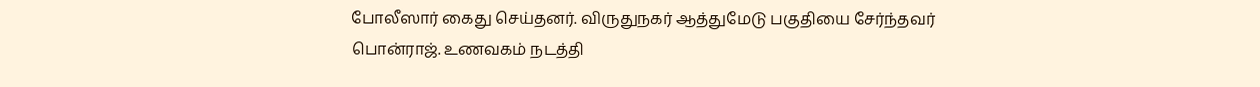போலீஸார் கைது செய்தனர். விருதுநகர் ஆத்துமேடு பகுதியை சேர்ந்தவர் பொன்ராஜ். உணவகம் நடத்தி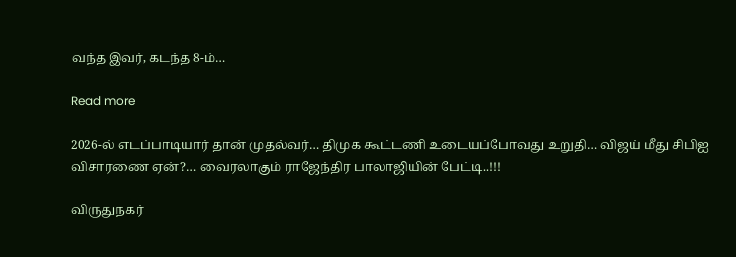வந்த இவர், கடந்த 8-ம்…

Read more

2026-ல் எடப்பாடியார் தான் முதல்வர்… திமுக கூட்டணி உடையப்போவது உறுதி… விஜய் மீது சிபிஐ விசாரணை ஏன்?… வைரலாகும் ராஜேந்திர பாலாஜியின் பேட்டி..!!!

விருதுநகர்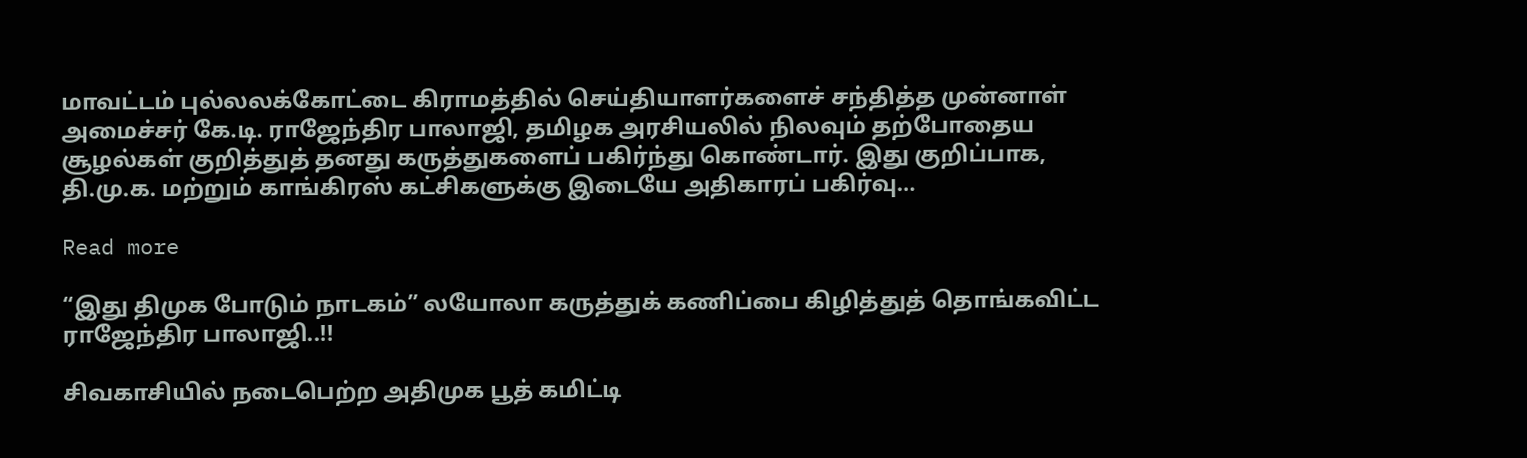மாவட்டம் புல்லலக்கோட்டை கிராமத்தில் செய்தியாளர்களைச் சந்தித்த முன்னாள் அமைச்சர் கே.டி. ராஜேந்திர பாலாஜி, தமிழக அரசியலில் நிலவும் தற்போதைய சூழல்கள் குறித்துத் தனது கருத்துகளைப் பகிர்ந்து கொண்டார். இது குறிப்பாக, தி.மு.க. மற்றும் காங்கிரஸ் கட்சிகளுக்கு இடையே அதிகாரப் பகிர்வு…

Read more

“இது திமுக போடும் நாடகம்” லயோலா கருத்துக் கணிப்பை கிழித்துத் தொங்கவிட்ட ராஜேந்திர பாலாஜி..!!

சிவகாசியில் நடைபெற்ற அதிமுக பூத் கமிட்டி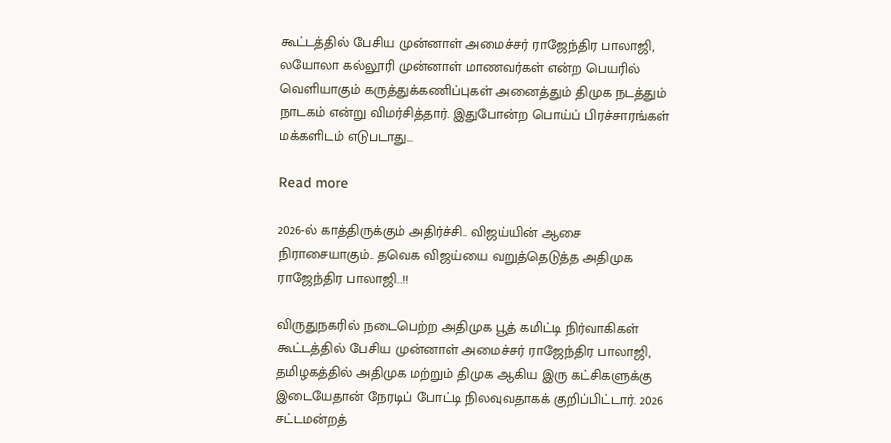கூட்டத்தில் பேசிய முன்னாள் அமைச்சர் ராஜேந்திர பாலாஜி, லயோலா கல்லூரி முன்னாள் மாணவர்கள் என்ற பெயரில் வெளியாகும் கருத்துக்கணிப்புகள் அனைத்தும் திமுக நடத்தும் நாடகம் என்று விமர்சித்தார். இதுபோன்ற பொய்ப் பிரச்சாரங்கள் மக்களிடம் எடுபடாது…

Read more

2026-ல் காத்திருக்கும் அதிர்ச்சி.. விஜய்யின் ஆசை நிராசையாகும்.. தவெக விஜய்யை வறுத்தெடுத்த அதிமுக ராஜேந்திர பாலாஜி..!!

விருதுநகரில் நடைபெற்ற அதிமுக பூத் கமிட்டி நிர்வாகிகள் கூட்டத்தில் பேசிய முன்னாள் அமைச்சர் ராஜேந்திர பாலாஜி, தமிழகத்தில் அதிமுக மற்றும் திமுக ஆகிய இரு கட்சிகளுக்கு இடையேதான் நேரடிப் போட்டி நிலவுவதாகக் குறிப்பிட்டார். 2026 சட்டமன்றத்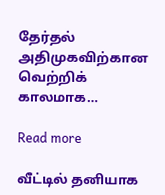தேர்தல் அதிமுகவிற்கான வெற்றிக் காலமாக…

Read more

வீட்டில் தனியாக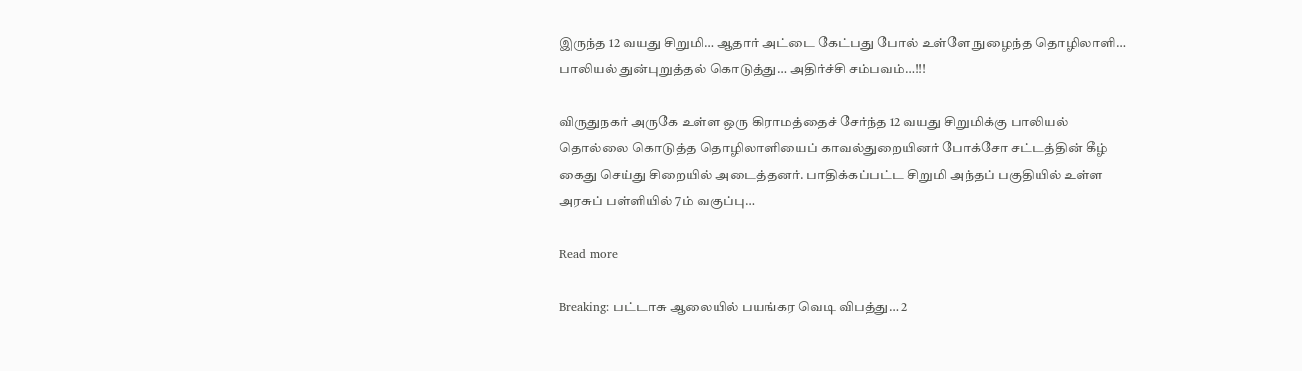இருந்த 12 வயது சிறுமி… ஆதார் அட்டை கேட்பது போல் உள்ளே நுழைந்த தொழிலாளி… பாலியல் துன்புறுத்தல் கொடுத்து… அதிர்ச்சி சம்பவம்…!!!

விருதுநகர் அருகே உள்ள ஒரு கிராமத்தைச் சேர்ந்த 12 வயது சிறுமிக்கு பாலியல் தொல்லை கொடுத்த தொழிலாளியைப் காவல்துறையினர் போக்சோ சட்டத்தின் கீழ் கைது செய்து சிறையில் அடைத்தனர். பாதிக்கப்பட்ட சிறுமி அந்தப் பகுதியில் உள்ள அரசுப் பள்ளியில் 7ம் வகுப்பு…

Read more

Breaking: பட்டாசு ஆலையில் பயங்கர வெடி விபத்து… 2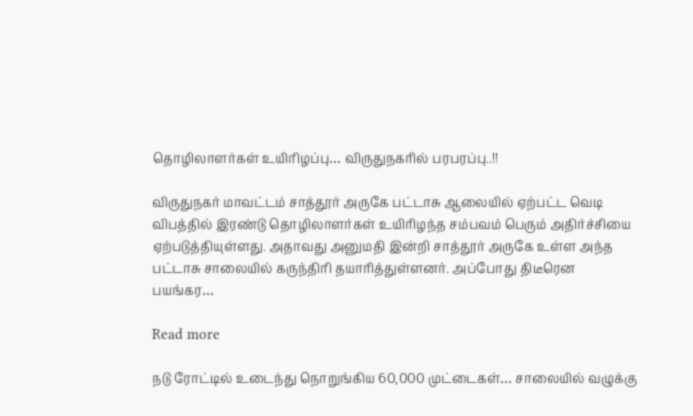தொழிலாளர்கள் உயிரிழப்பு… விருதுநகரில் பரபரப்பு..!!

விருதுநகர் மாவட்டம் சாத்தூர் அருகே பட்டாசு ஆலையில் ஏற்பட்ட வெடி விபத்தில் இரண்டு தொழிலாளர்கள் உயிரிழந்த சம்பவம் பெரும் அதிர்ச்சியை ஏற்படுத்தியுள்ளது. அதாவது அனுமதி இன்றி சாத்தூர் அருகே உள்ள அந்த பட்டாசு சாலையில் கருந்திரி தயாரித்துள்ளனர். அப்போது திடீரென பயங்கர…

Read more

நடு ரோட்டில் உடைந்து நொறுங்கிய 60,000 முட்டைகள்… சாலையில் வழுக்கு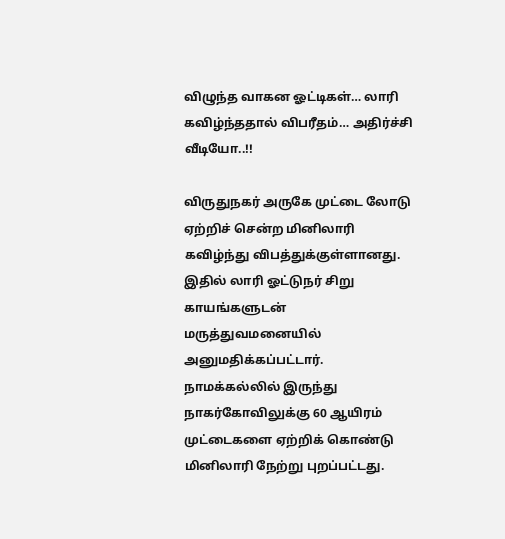விழுந்த வாகன ஓட்டிகள்… லாரி கவிழ்ந்ததால் விபரீதம்… அதிர்ச்சி வீடியோ..!!

விருதுநகர் அருகே முட்டை லோடு ஏற்றிச் சென்ற மினிலாரி கவிழ்ந்து விபத்துக்குள்ளானது. இதில் லாரி ஓட்டுநர் சிறு காயங்களுடன் மருத்துவமனையில் அனுமதிக்கப்பட்டார். நாமக்கல்லில் இருந்து நாகர்கோவிலுக்கு 60 ஆயிரம் முட்டைகளை ஏற்றிக் கொண்டு மினிலாரி நேற்று புறப்பட்டது.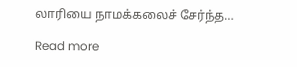லாரியை நாமக்கலைச் சேர்ந்த…

Read more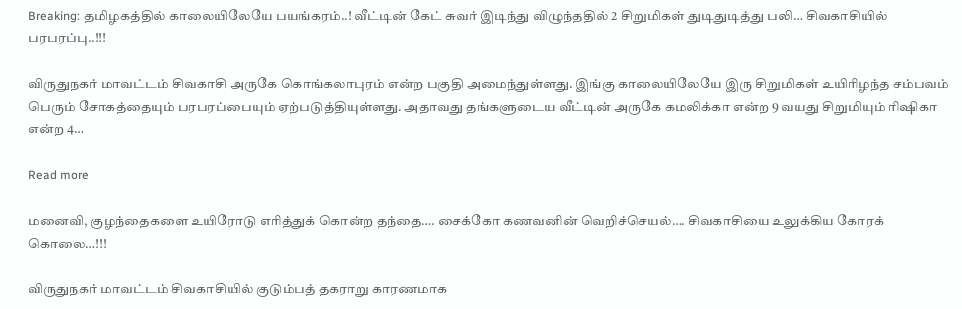Breaking: தமிழகத்தில் காலையிலேயே பயங்கரம்..! வீட்டின் கேட் சுவர் இடிந்து விழுந்ததில் 2 சிறுமிகள் துடிதுடித்து பலி… சிவகாசியில் பரபரப்பு..!!!

விருதுநகர் மாவட்டம் சிவகாசி அருகே கொங்கலாபுரம் என்ற பகுதி அமைந்துள்ளது. இங்கு காலையிலேயே இரு சிறுமிகள் உயிரிழந்த சம்பவம் பெரும் சோகத்தையும் பரபரப்பையும் ஏற்படுத்தியுள்ளது. அதாவது தங்களுடைய வீட்டின் அருகே கமலிக்கா என்ற 9 வயது சிறுமியும் ரிஷிகா என்ற 4…

Read more

மனைவி, குழந்தைகளை உயிரோடு எரித்துக் கொன்ற தந்தை…. சைக்கோ கணவனின் வெறிச்செயல்…. சிவகாசியை உலுக்கிய கோரக் கொலை…!!!

விருதுநகர் மாவட்டம் சிவகாசியில் குடும்பத் தகராறு காரணமாக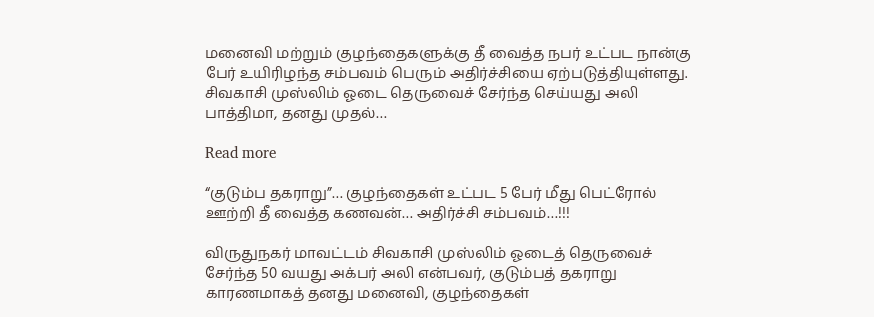மனைவி மற்றும் குழந்தைகளுக்கு தீ வைத்த நபர் உட்பட நான்கு பேர் உயிரிழந்த சம்பவம் பெரும் அதிர்ச்சியை ஏற்படுத்தியுள்ளது. சிவகாசி முஸ்லிம் ஓடை தெருவைச் சேர்ந்த செய்யது அலி பாத்திமா, தனது முதல்…

Read more

“குடும்ப தகராறு”… குழந்தைகள் உட்பட 5 பேர் மீது பெட்ரோல் ஊற்றி தீ வைத்த கணவன்… அதிர்ச்சி சம்பவம்…!!!

விருதுநகர் மாவட்டம் சிவகாசி முஸ்லிம் ஓடைத் தெருவைச் சேர்ந்த 50 வயது அக்பர் அலி என்பவர், குடும்பத் தகராறு காரணமாகத் தனது மனைவி, குழந்தைகள்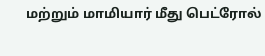மற்றும் மாமியார் மீது பெட்ரோல்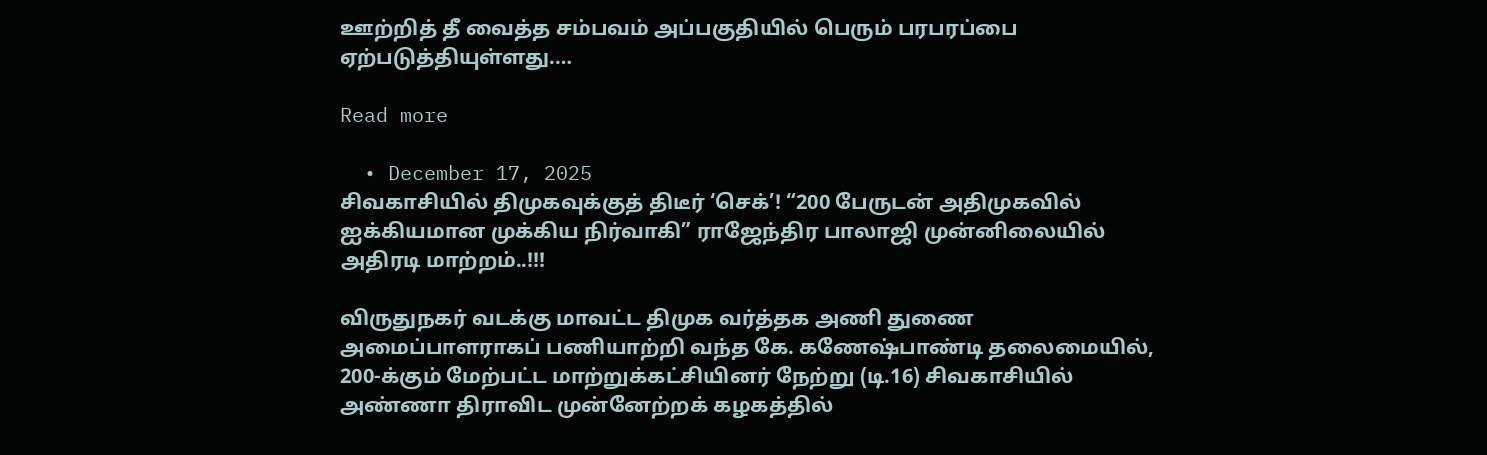ஊற்றித் தீ வைத்த சம்பவம் அப்பகுதியில் பெரும் பரபரப்பை ஏற்படுத்தியுள்ளது.…

Read more

  • December 17, 2025
சிவகாசியில் திமுகவுக்குத் திடீர் ‘செக்’! “200 பேருடன் அதிமுகவில் ஐக்கியமான முக்கிய நிர்வாகி” ராஜேந்திர பாலாஜி முன்னிலையில் அதிரடி மாற்றம்..!!!

விருதுநகர் வடக்கு மாவட்ட திமுக வர்த்தக அணி துணை அமைப்பாளராகப் பணியாற்றி வந்த கே. கணேஷ்பாண்டி தலைமையில், 200-க்கும் மேற்பட்ட மாற்றுக்கட்சியினர் நேற்று (டி.16) சிவகாசியில் அண்ணா திராவிட முன்னேற்றக் கழகத்தில்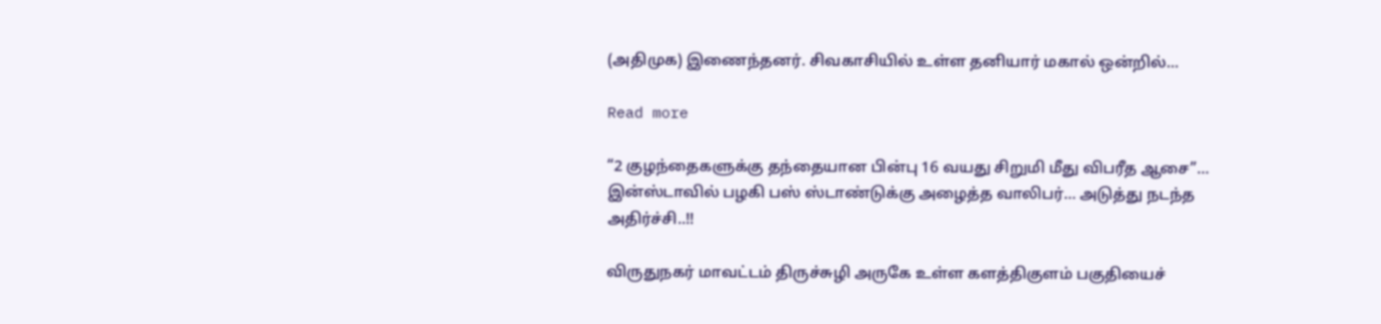(அதிமுக) இணைந்தனர். சிவகாசியில் உள்ள தனியார் மகால் ஒன்றில்…

Read more

“2 குழந்தைகளுக்கு தந்தையான பின்பு 16 வயது சிறுமி மீது விபரீத ஆசை”… இன்ஸ்டாவில் பழகி பஸ் ஸ்டாண்டுக்கு அழைத்த வாலிபர்… அடுத்து நடந்த அதிர்ச்சி..!!

விருதுநகர் மாவட்டம் திருச்சுழி அருகே உள்ள களத்திகுளம் பகுதியைச்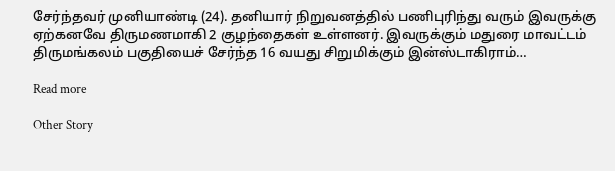சேர்ந்தவர் முனியாண்டி (24). தனியார் நிறுவனத்தில் பணிபுரிந்து வரும் இவருக்கு ஏற்கனவே திருமணமாகி 2 குழந்தைகள் உள்ளனர். இவருக்கும் மதுரை மாவட்டம் திருமங்கலம் பகுதியைச் சேர்ந்த 16 வயது சிறுமிக்கும் இன்ஸ்டாகிராம்…

Read more

Other Story